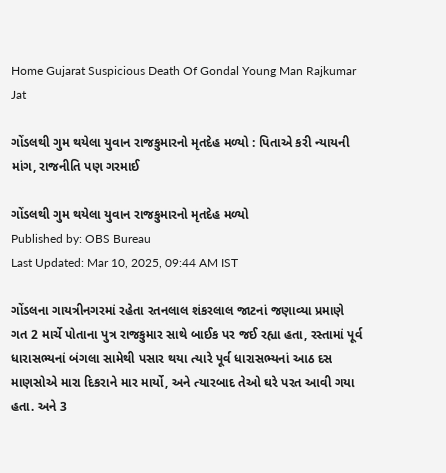Home Gujarat Suspicious Death Of Gondal Young Man Rajkumar Jat

ગોંડલથી ગુમ થયેલા યુવાન રાજકુમારનો મૃતદેહ મળ્યો : પિતાએ કરી ન્યાયની માંગ, રાજનીતિ પણ ગરમાઈ

ગોંડલથી ગુમ થયેલા યુવાન રાજકુમારનો મૃતદેહ મળ્યો
Published by: OBS Bureau
Last Updated: Mar 10, 2025, 09:44 AM IST

ગોંડલના ગાયત્રીનગરમાં રહેતા રતનલાલ શંકરલાલ જાટનાં જણાવ્યા પ્રમાણે ગત 2 માર્ચે પોતાના પુત્ર રાજકુમાર સાથે બાઈક પર જઈ રહ્યા હતા, રસ્તામાં પૂર્વ ધારાસભ્યનાં બંગલા સામેથી પસાર થયા ત્યારે પૂર્વ ધારાસભ્યનાં આઠ દસ માણસોએ મારા દિકરાને માર માર્યો, અને ત્યારબાદ તેઓ ઘરે પરત આવી ગયા હતા. અને 3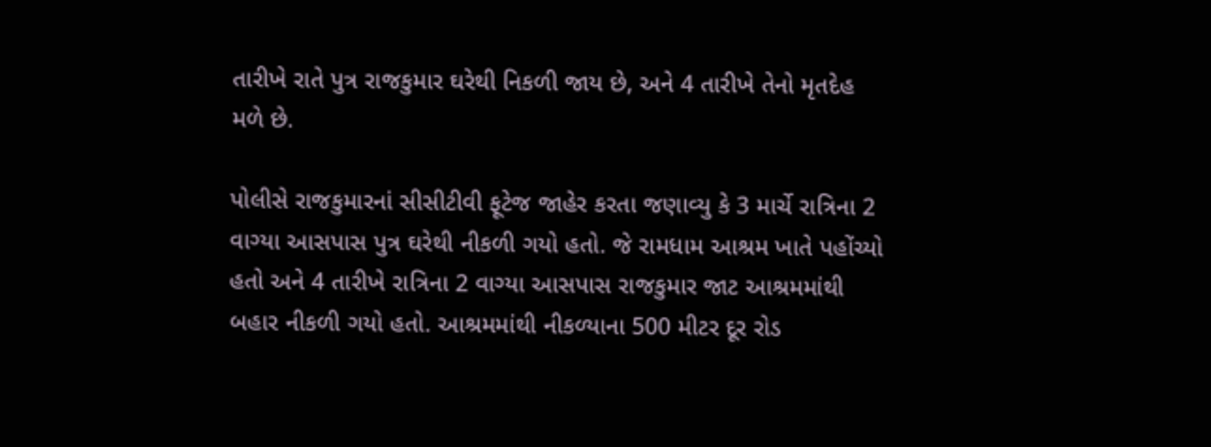તારીખે રાતે પુત્ર રાજકુમાર ઘરેથી નિકળી જાય છે, અને 4 તારીખે તેનો મૃતદેહ મળે છે.

પોલીસે રાજકુમારનાં સીસીટીવી ફૂટેજ જાહેર કરતા જણાવ્યુ કે 3 માર્ચે રાત્રિના 2 વાગ્યા આસપાસ પુત્ર ઘરેથી નીકળી ગયો હતો. જે રામધામ આશ્રમ ખાતે પહોંચ્યો હતો અને 4 તારીખે રાત્રિના 2 વાગ્યા આસપાસ રાજકુમાર જાટ આશ્રમમાંથી બહાર નીકળી ગયો હતો. આશ્રમમાંથી નીકળ્યાના 500 મીટર દૂર રોડ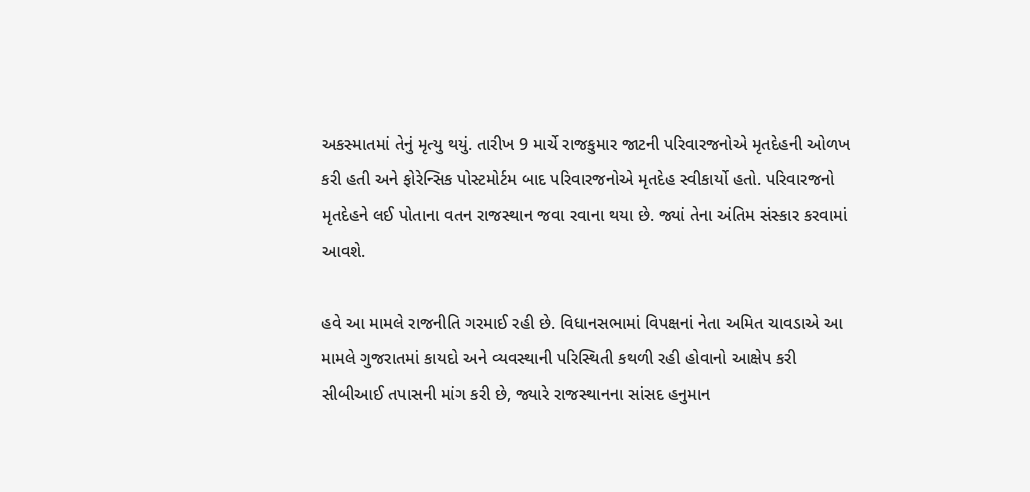અકસ્માતમાં તેનું મૃત્યુ થયું. તારીખ 9 માર્ચે રાજકુમાર જાટની પરિવારજનોએ મૃતદેહની ઓળખ કરી હતી અને ફોરેન્સિક પોસ્ટમોર્ટમ બાદ પરિવારજનોએ મૃતદેહ સ્વીકાર્યો હતો. પરિવારજનો મૃતદેહને લઈ પોતાના વતન રાજસ્થાન જવા રવાના થયા છે. જ્યાં તેના અંતિમ સંસ્કાર કરવામાં આવશે.

હવે આ મામલે રાજનીતિ ગરમાઈ રહી છે. વિધાનસભામાં વિપક્ષનાં નેતા અમિત ચાવડાએ આ મામલે ગુજરાતમાં કાયદો અને વ્યવસ્થાની પરિસ્થિતી કથળી રહી હોવાનો આક્ષેપ કરી સીબીઆઈ તપાસની માંગ કરી છે, જ્યારે રાજસ્થાનના સાંસદ હનુમાન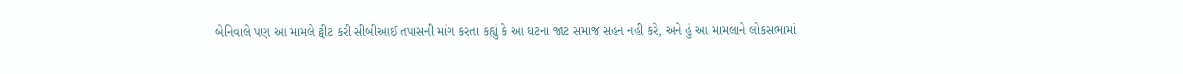બેનિવાલે પણ આ મામલે ટ્વીટ કરી સીબીઆઈ તપાસની માંગ કરતા કહ્યું કે આ ઘટના જાટ સમાજ સહન નહી કરે, અને હું આ મામલાને લોકસભામાં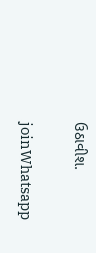ઉઠાવીશ.


joinWhatsapp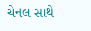ચેનલ સાથે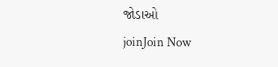જોડાઓ
joinJoin Now